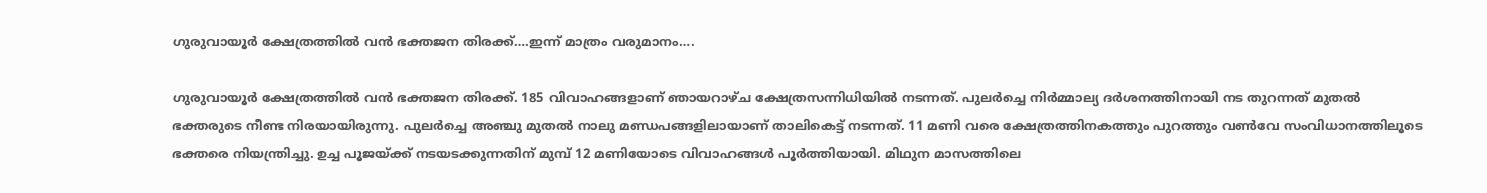ഗുരുവായൂര്‍ ക്ഷേത്രത്തില്‍ വന്‍ ഭക്തജന തിരക്ക്….ഇന്ന് മാത്രം വരുമാനം….

ഗുരുവായൂര്‍ ക്ഷേത്രത്തില്‍ വന്‍ ഭക്തജന തിരക്ക്. 185 വിവാഹങ്ങളാണ് ഞായറാഴ്ച ക്ഷേത്രസന്നിധിയില്‍ നടന്നത്. പുലര്‍ച്ചെ നിര്‍മ്മാല്യ ദര്‍ശനത്തിനായി നട തുറന്നത് മുതല്‍ ഭക്തരുടെ നീണ്ട നിരയായിരുന്നു. പുലര്‍ച്ചെ അഞ്ചു മുതല്‍ നാലു മണ്ഡപങ്ങളിലായാണ് താലികെട്ട് നടന്നത്. 11 മണി വരെ ക്ഷേത്രത്തിനകത്തും പുറത്തും വണ്‍വേ സംവിധാനത്തിലൂടെ ഭക്തരെ നിയന്ത്രിച്ചു. ഉച്ച പൂജയ്ക്ക് നടയടക്കുന്നതിന് മുമ്പ് 12 മണിയോടെ വിവാഹങ്ങള്‍ പൂര്‍ത്തിയായി. മിഥുന മാസത്തിലെ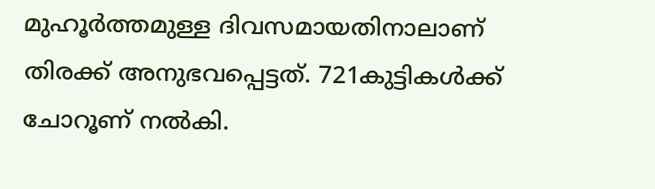മുഹൂര്‍ത്തമുള്ള ദിവസമായതിനാലാണ് തിരക്ക് അനുഭവപ്പെട്ടത്. 721കുട്ടികള്‍ക്ക് ചോറൂണ് നല്‍കി.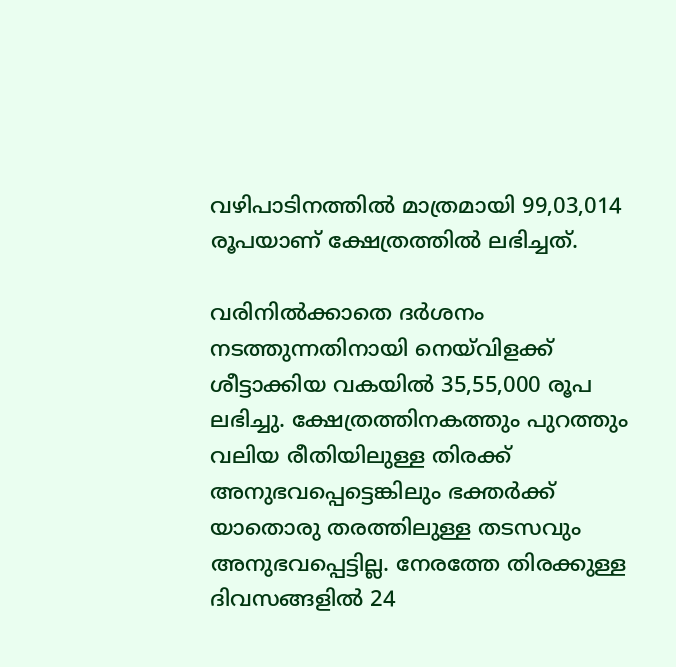വഴിപാടിനത്തില്‍ മാത്രമായി 99,03,014 രൂപയാണ് ക്ഷേത്രത്തില്‍ ലഭിച്ചത്.

വരിനില്‍ക്കാതെ ദര്‍ശനം നടത്തുന്നതിനായി നെയ്‌വിളക്ക് ശീട്ടാക്കിയ വകയില്‍ 35,55,000 രൂപ ലഭിച്ചു. ക്ഷേത്രത്തിനകത്തും പുറത്തും വലിയ രീതിയിലുള്ള തിരക്ക് അനുഭവപ്പെട്ടെങ്കിലും ഭക്തര്‍ക്ക് യാതൊരു തരത്തിലുള്ള തടസവും അനുഭവപ്പെട്ടില്ല. നേരത്തേ തിരക്കുള്ള ദിവസങ്ങളില്‍ 24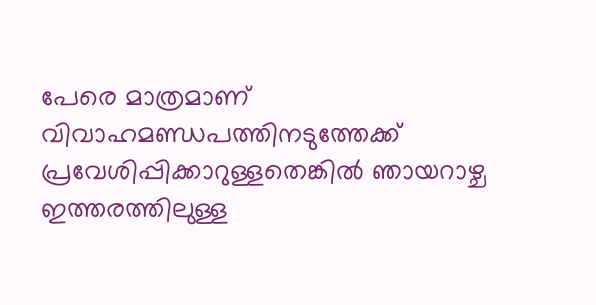പേരെ മാത്രമാണ് വിവാഹമണ്ഡപത്തിനടുത്തേക്ക് പ്രവേശിപ്പിക്കാറുള്ളതെങ്കില്‍ ഞായറാഴ്ച ഇത്തരത്തിലുള്ള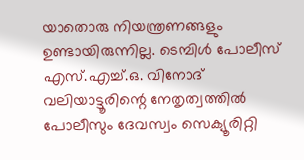യാതൊരു നിയന്ത്രണങ്ങളും ഉണ്ടായിരുന്നില്ല. ടെമ്പിള്‍ പോലീസ് എസ്.എച്ച്.ഒ. വിനോദ് വലിയാട്ടൂരിന്റെ നേതൃത്വത്തില്‍ പോലീസും ദേവസ്വം സെക്യൂരിറ്റി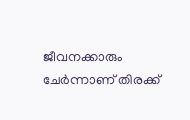ജീവനക്കാരും ചേര്‍ന്നാണ് തിരക്ക്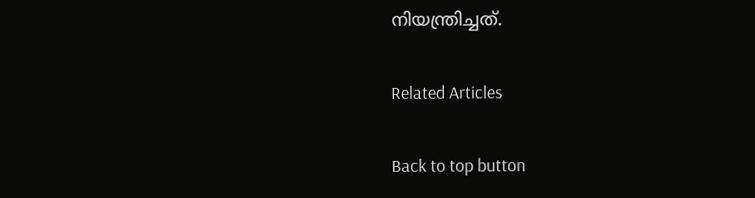നിയന്ത്രിച്ചത്.

Related Articles

Back to top button